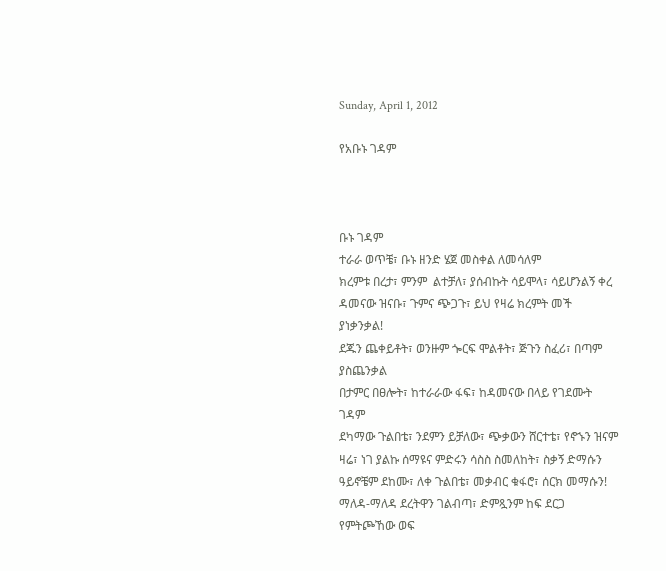Sunday, April 1, 2012

የአቡኑ ገዳም



ቡኑ ገዳም
ተራራ ወጥቼ፣ ቡኑ ዘንድ ሄጀ መስቀል ለመሳለም
ክረምቱ በረታ፣ ምንም  ልተቻለ፣ ያሰብኩት ሳይሞላ፣ ሳይሆንልኝ ቀረ
ዳመናው ዝናቡ፣ ጉምና ጭጋጉ፣ ይህ የዛሬ ክረምት መች ያነቃንቃል!
ደጁን ጨቀይቶት፣ ወንዙም ጐርፍ ሞልቶት፣ ጅጉን ስፈሪ፣ በጣም ያስጨንቃል
በታምር በፀሎት፣ ከተራራው ፋፍ፣ ከዳመናው በላይ የገደሙት ገዳም
ደካማው ጉልበቴ፣ ንደምን ይቻለው፣ ጭቃውን ሸርተቴ፣ የኖኁን ዝናም
ዛሬ፣ ነገ ያልኩ ሰማዩና ምድሩን ሳስስ ስመለከት፣ ስቃኝ ድማሱን
ዓይኖቼም ደከሙ፣ ለቀ ጉልበቴ፣ መቃብር ቁፋሮ፣ ሰርክ መማሱን!
ማለዳ-ማለዳ ደረትዋን ገልብጣ፣ ድምጿንም ከፍ ደርጋ የምትጮኸው ወፍ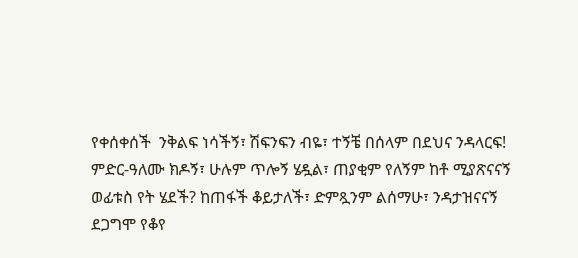የቀሰቀሰች  ንቅልፍ ነሳችኝ፣ ሽፍንፍን ብዬ፣ ተኝቼ በሰላም በደህና ንዳላርፍ!
ምድር-ዓለሙ ክዶኝ፣ ሁሉም ጥሎኝ ሄዷል፣ ጠያቂም የለኝም ከቶ ሚያጽናናኝ
ወፊቱስ የት ሄደች? ከጠፋች ቆይታለች፣ ድምጿንም ልሰማሁ፣ ንዳታዝናናኝ
ደጋግሞ የቆየ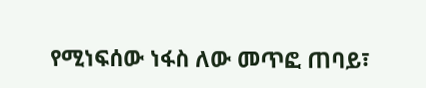የሚነፍሰው ነፋስ ለው መጥፎ ጠባይ፣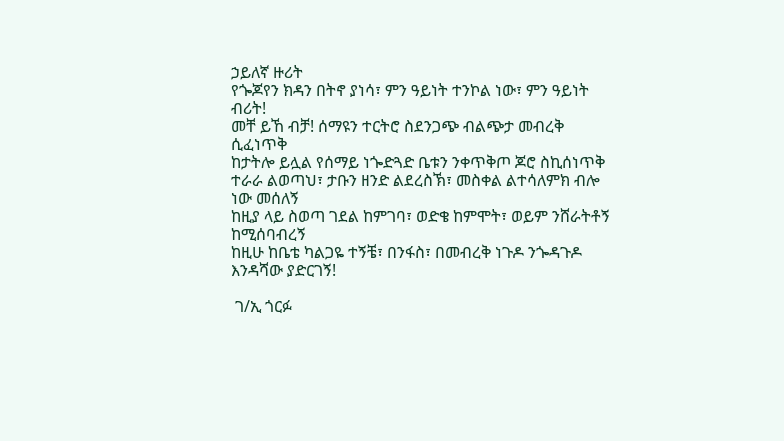ኃይለኛ ዙሪት
የጐጆየን ክዳን በትኖ ያነሳ፣ ምን ዓይነት ተንኮል ነው፣ ምን ዓይነት ብሪት!
መቸ ይኸ ብቻ! ሰማዩን ተርትሮ ስደንጋጭ ብልጭታ መብረቅ ሲፈነጥቅ
ከታትሎ ይሏል የሰማይ ነጐድጓድ ቤቱን ንቀጥቅጦ ጆሮ ስኪሰነጥቅ
ተራራ ልወጣህ፣ ታቡን ዘንድ ልደረስኽ፣ መስቀል ልተሳለምክ ብሎ ነው መሰለኝ
ከዚያ ላይ ስወጣ ገደል ከምገባ፣ ወድቄ ከምሞት፣ ወይም ንሸራትቶኝ ከሚሰባብረኝ
ከዚሁ ከቤቴ ካልጋዬ ተኝቼ፣ በንፋስ፣ በመብረቅ ነጉዶ ንጐዳጉዶ እንዳሻው ያድርገኝ!

 ገ/ኢ ጎርፉ